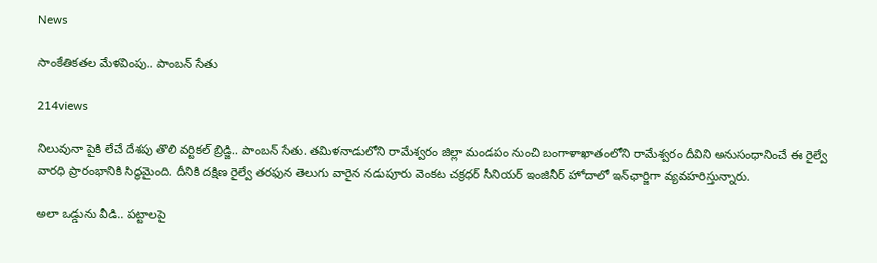News

సాంకేతికతల మేళవింపు.. పాంబన్‌ సేతు

214views

నిలువునా పైకి లేచే దేశపు తొలి వర్టికల్‌ బ్రిడ్జి.. పాంబన్‌ సేతు. తమిళనాడులోని రామేశ్వరం జిల్లా మండపం నుంచి బంగాళాఖాతంలోని రామేశ్వరం దీవిని అనుసంధానించే ఈ రైల్వే వారధి ప్రారంభానికి సిద్ధమైంది. దీనికి దక్షిణ రైల్వే తరఫున తెలుగు వారైన నడుపూరు వెంకట చక్రధర్‌ సీనియర్‌ ఇంజినీర్‌ హోదాలో ఇన్‌ఛార్జిగా వ్యవహరిస్తున్నారు.

అలా ఒడ్డును వీడి.. పట్టాలపై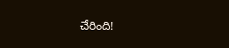చేరింది!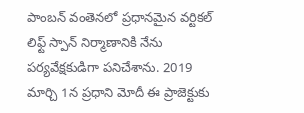పాంబన్‌ వంతెనలో ప్రధానమైన వర్టికల్‌ లిఫ్ట్‌ స్పాన్‌ నిర్మాణానికి నేను పర్యవేక్షకుడిగా పనిచేశాను. 2019 మార్చి 1న ప్రధాని మోదీ ఈ ప్రాజెక్టుకు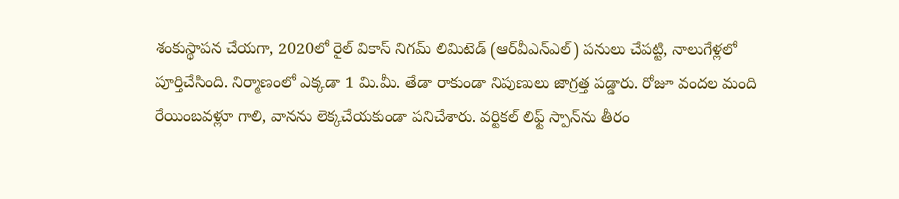శంకుస్థాపన చేయగా, 2020లో రైల్‌ వికాస్‌ నిగమ్‌ లిమిటెడ్‌ (ఆర్‌వీఎన్‌ఎల్‌) పనులు చేపట్టి, నాలుగేళ్లలో పూర్తిచేసింది. నిర్మాణంలో ఎక్కడా 1 మి.మీ. తేడా రాకుండా నిపుణులు జాగ్రత్త పడ్డారు. రోజూ వందల మంది రేయింబవళ్లూ గాలి, వానను లెక్కచేయకుండా పనిచేశారు. వర్టికల్‌ లిఫ్ట్‌ స్పాన్‌ను తీరం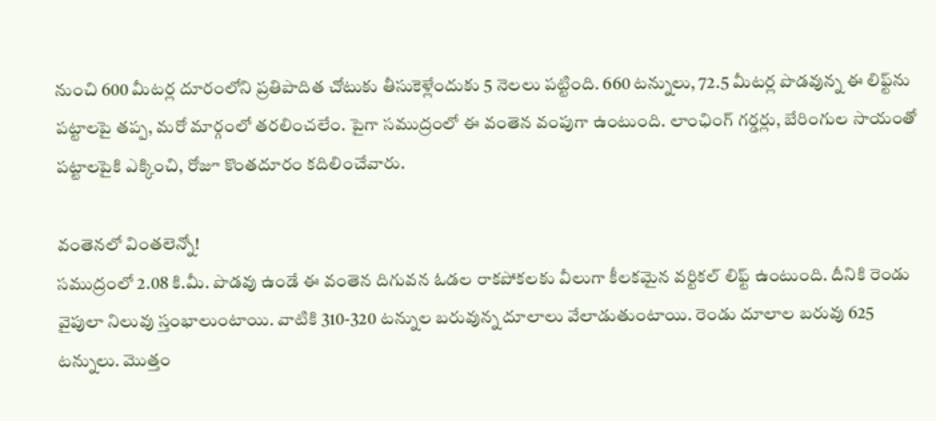నుంచి 600 మీటర్ల దూరంలోని ప్రతిపాదిత చోటుకు తీసుకెళ్లేందుకు 5 నెలలు పట్టింది. 660 టన్నులు, 72.5 మీటర్ల పొడవున్న ఈ లిఫ్ట్‌ను పట్టాలపై తప్ప, మరో మార్గంలో తరలించలేం. పైగా సముద్రంలో ఈ వంతెన వంపుగా ఉంటుంది. లాంఛింగ్‌ గర్డర్లు, బేరింగుల సాయంతో పట్టాలపైకి ఎక్కించి, రోజూ కొంతదూరం కదిలించేవారు.

వంతెనలో వింతలెన్నో!
సముద్రంలో 2.08 కి.మీ. పొడవు ఉండే ఈ వంతెన దిగువన ఓడల రాకపోకలకు వీలుగా కీలకమైన వర్టికల్‌ లిఫ్ట్‌ ఉంటుంది. దీనికి రెండు వైపులా నిలువు స్తంభాలుంటాయి. వాటికి 310-320 టన్నుల బరువున్న దూలాలు వేలాడుతుంటాయి. రెండు దూలాల బరువు 625 టన్నులు. మొత్తం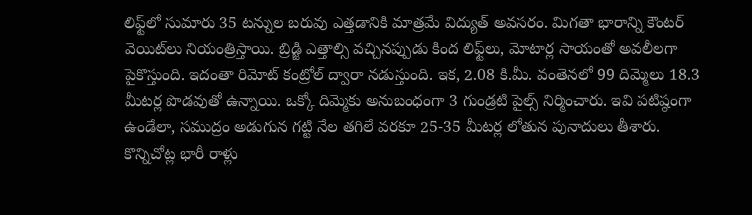లిఫ్ట్‌లో సుమారు 35 టన్నుల బరువు ఎత్తడానికి మాత్రమే విద్యుత్‌ అవసరం. మిగతా భారాన్ని కౌంటర్‌ వెయిట్‌లు నియంత్రిస్తాయి. బ్రిడ్జి ఎత్తాల్సి వచ్చినప్పుడు కింద లిఫ్ట్‌లు, మోటార్ల సాయంతో అవలీలగా పైకొస్తుంది. ఇదంతా రిమోట్ కంట్రోల్‌ ద్వారా నడుస్తుంది. ఇక, 2.08 కి.మీ. వంతెనలో 99 దిమ్మెలు 18.3 మీటర్ల పొడవుతో ఉన్నాయి. ఒక్కో దిమ్మెకు అనుబంధంగా 3 గుండ్రటి పైల్స్‌ నిర్మించారు. ఇవి పటిష్ఠంగా ఉండేలా, సముద్రం అడుగున గట్టి నేల తగిలే వరకూ 25-35 మీటర్ల లోతున పునాదులు తీశారు. కొన్నిచోట్ల భారీ రాళ్లు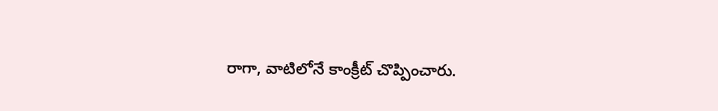రాగా, వాటిలోనే కాంక్రీట్ చొప్పించారు.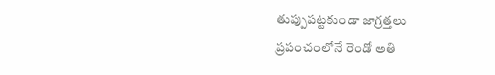తుప్పుపట్టకుండా జాగ్రత్తలు
ప్రపంచంలోనే రెండో అతి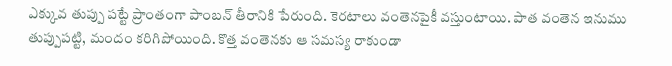ఎక్కువ తుప్పు పట్టే ప్రాంతంగా పాంబన్‌ తీరానికి పేరుంది. కెరటాలు వంతెనపైకీ వస్తుంటాయి. పాత వంతెన ఇనుము తుప్పుపట్టి, మందం కరిగిపోయింది. కొత్త వంతెనకు ఆ సమస్య రాకుండా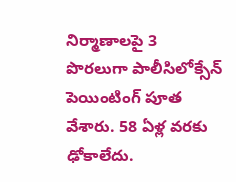నిర్మాణాలపై 3 పొరలుగా పాలీసిలోక్సేన్‌ పెయింటింగ్‌ పూత వేశారు. 58 ఏళ్ల వరకు ఢోకాలేదు.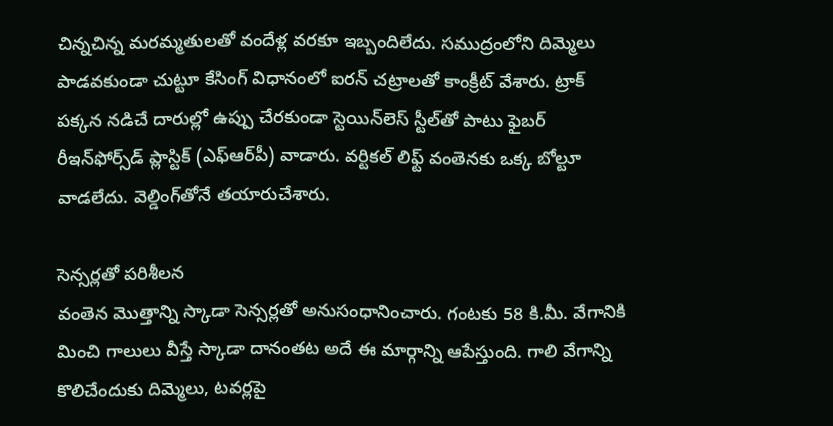చిన్నచిన్న మరమ్మతులతో వందేళ్ల వరకూ ఇబ్బందిలేదు. సముద్రంలోని దిమ్మెలు పాడవకుండా చుట్టూ కేసింగ్‌ విధానంలో ఐరన్‌ చట్రాలతో కాంక్రీట్ వేశారు. ట్రాక్‌ పక్కన నడిచే దారుల్లో ఉప్పు చేరకుండా స్టెయిన్‌లెస్‌ స్టీల్‌తో పాటు ఫైబర్‌ రీఇన్‌ఫోర్స్‌డ్‌ ప్లాస్టిక్‌ (ఎఫ్‌ఆర్‌పీ) వాడారు. వర్టికల్‌ లిఫ్ట్‌ వంతెనకు ఒక్క బోల్టూ వాడలేదు. వెల్డింగ్‌తోనే తయారుచేశారు.

సెన్సర్లతో పరిశీలన
వంతెన మొత్తాన్ని స్కాడా సెన్సర్లతో అనుసంధానించారు. గంటకు 58 కి.మీ. వేగానికి మించి గాలులు వీస్తే స్కాడా దానంతట అదే ఈ మార్గాన్ని ఆపేస్తుంది. గాలి వేగాన్ని కొలిచేందుకు దిమ్మెలు, టవర్లపై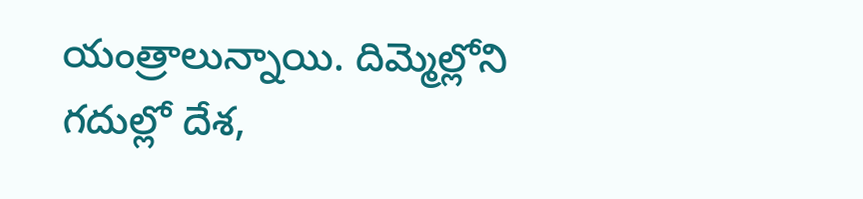యంత్రాలున్నాయి. దిమ్మెల్లోని గదుల్లో దేశ,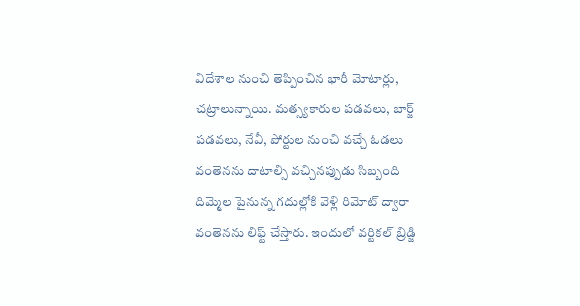విదేశాల నుంచి తెప్పించిన భారీ మోటార్లు, చట్రాలున్నాయి. మత్స్యకారుల పడవలు, బార్జ్‌ పడవలు, నేవీ, పోర్టుల నుంచి వచ్చే ఓడలు వంతెనను దాటాల్సి వచ్చినప్పుడు సిబ్బంది దిమ్మెల పైనున్న గదుల్లోకి వెళ్లి రిమోట్ ద్వారా వంతెనను లిఫ్ట్‌ చేస్తారు. ఇందులో వర్టికల్‌ బ్రిడ్జి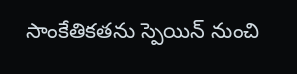సాంకేతికతను స్పెయిన్‌ నుంచి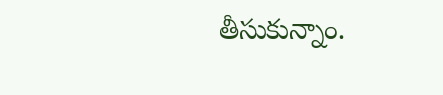తీసుకున్నాం.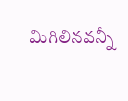మిగిలినవన్నీ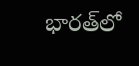భారత్‌లో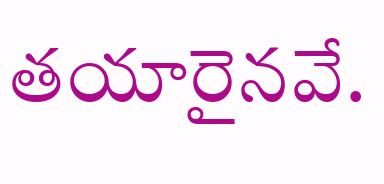తయారైనవే.